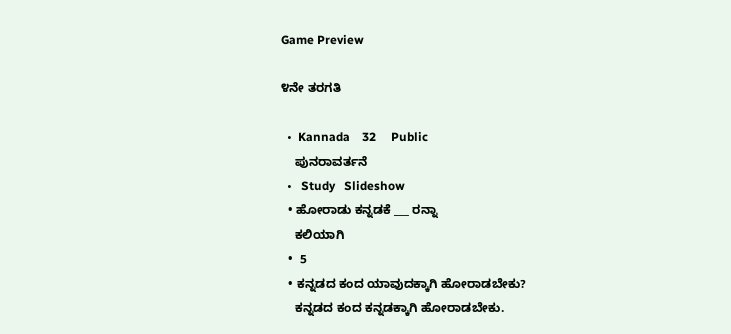Game Preview

೪ನೇ ತರಗತಿ

  •  Kannada    32     Public
    ಪುನರಾವರ್ತನೆ
  •   Study   Slideshow
  • ಹೋರಾಡು ಕನ್ನಡಕೆ ___ ರನ್ನಾ
    ಕಲಿಯಾಗಿ
  •  5
  • ಕನ್ನಡದ ಕಂದ ಯಾವುದಕ್ಕಾಗಿ ಹೋರಾಡಬೇಕು?
    ಕನ್ನಡದ ಕಂದ ಕನ್ನಡಕ್ಕಾಗಿ ಹೋರಾಡಬೇಕು.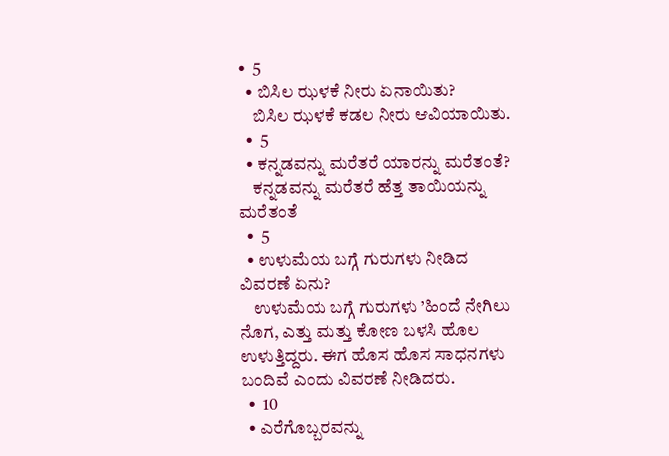•  5
  • ಬಿಸಿಲ ಝಳಕೆ ನೀರು ಏನಾಯಿತು?
    ಬಿಸಿಲ ಝಳಕೆ ಕಡಲ ನೀರು ಆವಿಯಾಯಿತು.
  •  5
  • ಕನ್ನಡವನ್ನು ಮರೆತರೆ ಯಾರನ್ನು ಮರೆತಂತೆ?
    ಕನ್ನಡವನ್ನು ಮರೆತರೆ ಹೆತ್ತ ತಾಯಿಯನ್ನು ಮರೆತಂತೆ
  •  5
  • ಉಳುಮೆಯ ಬಗ್ಗೆ ಗುರುಗಳು ನೀಡಿದ ವಿವರಣೆ ಏನು?
    ಉಳುಮೆಯ ಬಗ್ಗೆ ಗುರುಗಳು ’ಹಿಂದೆ ನೇಗಿಲು ನೊಗ, ಎತ್ತು ಮತ್ತು ಕೋಣ ಬಳಸಿ ಹೊಲ ಉಳುತ್ತಿದ್ದರು. ಈಗ ಹೊಸ ಹೊಸ ಸಾಧನಗಳು ಬಂದಿವೆ ಎಂದು ವಿವರಣೆ ನೀಡಿದರು.
  •  10
  • ಎರೆಗೊಬ್ಬರವನ್ನು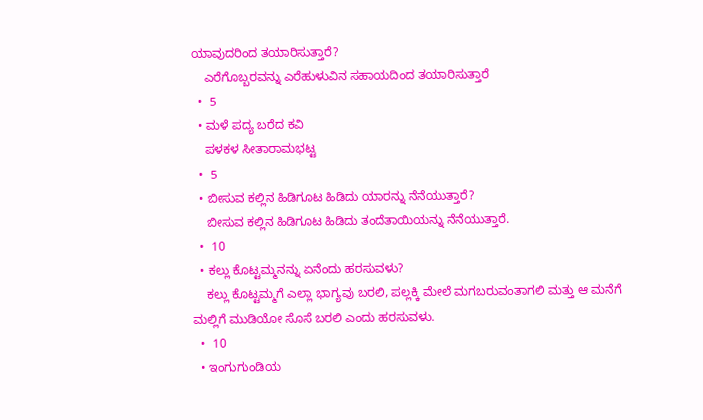ಯಾವುದರಿಂದ ತಯಾರಿಸುತ್ತಾರೆ?
    ಎರೆಗೊಬ್ಬರವನ್ನು ಎರೆಹುಳುವಿನ ಸಹಾಯದಿಂದ ತಯಾರಿಸುತ್ತಾರೆ
  •  5
  • ಮಳೆ ಪದ್ಯ ಬರೆದ ಕವಿ
    ಪಳಕಳ ಸೀತಾರಾಮಭಟ್ಟ
  •  5
  • ಬೀಸುವ ಕಲ್ಲಿನ ಹಿಡಿಗೂಟ ಹಿಡಿದು ಯಾರನ್ನು ನೆನೆಯುತ್ತಾರೆ?
    ಬೀಸುವ ಕಲ್ಲಿನ ಹಿಡಿಗೂಟ ಹಿಡಿದು ತಂದೆತಾಯಿಯನ್ನು ನೆನೆಯುತ್ತಾರೆ.
  •  10
  • ಕಲ್ಲು ಕೊಟ್ಟಮ್ಮನನ್ನು ಏನೆಂದು ಹರಸುವಳು?
    ಕಲ್ಲು ಕೊಟ್ಟಮ್ಮಗೆ ಎಲ್ಲಾ ಭಾಗ್ಯವು ಬರಲಿ, ಪಲ್ಲಕ್ಕಿ ಮೇಲೆ ಮಗಬರುವಂತಾಗಲಿ ಮತ್ತು ಆ ಮನೆಗೆ ಮಲ್ಲಿಗೆ ಮುಡಿಯೋ ಸೊಸೆ ಬರಲಿ ಎಂದು ಹರಸುವಳು.
  •  10
  • ಇಂಗುಗುಂಡಿಯ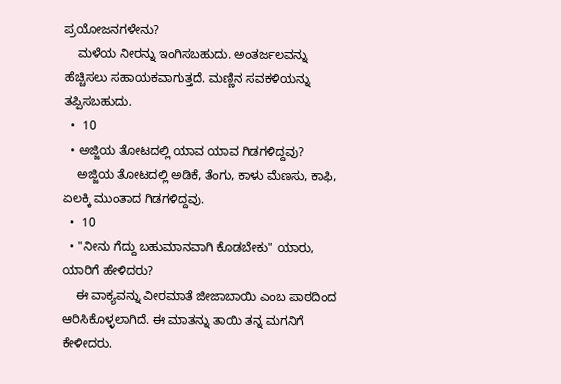ಪ್ರಯೋಜನಗಳೇನು?
    ಮಳೆಯ ನೀರನ್ನು ಇಂಗಿಸಬಹುದು. ಅಂತರ್ಜಲವನ್ನು ಹೆಚ್ಚಿಸಲು ಸಹಾಯಕವಾಗುತ್ತದೆ. ಮಣ್ಣಿನ ಸವಕಳಿಯನ್ನು ತಪ್ಪಿಸಬಹುದು.
  •  10
  • ಅಜ್ಜಿಯ ತೋಟದಲ್ಲಿ ಯಾವ ಯಾವ ಗಿಡಗಳಿದ್ದವು?
    ಅಜ್ಜಿಯ ತೋಟದಲ್ಲಿ ಅಡಿಕೆ, ತೆಂಗು, ಕಾಳು ಮೆಣಸು, ಕಾಫಿ, ಏಲಕ್ಕಿ ಮುಂತಾದ ಗಿಡಗಳಿದ್ದವು.
  •  10
  • "ನೀನು ಗೆದ್ದು ಬಹುಮಾನವಾಗಿ ಕೊಡಬೇಕು" ಯಾರು, ಯಾರಿಗೆ ಹೇಳಿದರು?
    ಈ ವಾಕ್ಯವನ್ನು ವೀರಮಾತೆ ಜೀಜಾಬಾಯಿ ಎಂಬ ಪಾಠದಿಂದ ಆರಿಸಿಕೊಳ್ಳಲಾಗಿದೆ. ಈ ಮಾತನ್ನು ತಾಯಿ ತನ್ನ ಮಗನಿಗೆ ಕೇಳೀದರು.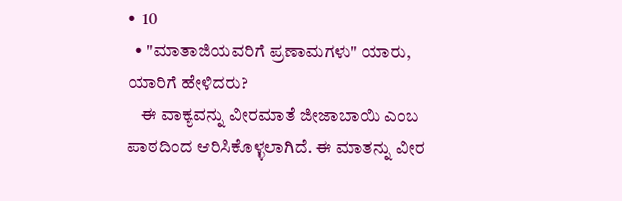•  10
  • "ಮಾತಾಜಿಯವರಿಗೆ ಪ್ರಣಾಮಗಳು" ಯಾರು, ಯಾರಿಗೆ ಹೇಳಿದರು?
    ಈ ವಾಕ್ಯವನ್ನು ವೀರಮಾತೆ ಜೀಜಾಬಾಯಿ ಎಂಬ ಪಾಠದಿಂದ ಆರಿಸಿಕೊಳ್ಳಲಾಗಿದೆ. ಈ ಮಾತನ್ನು ವೀರ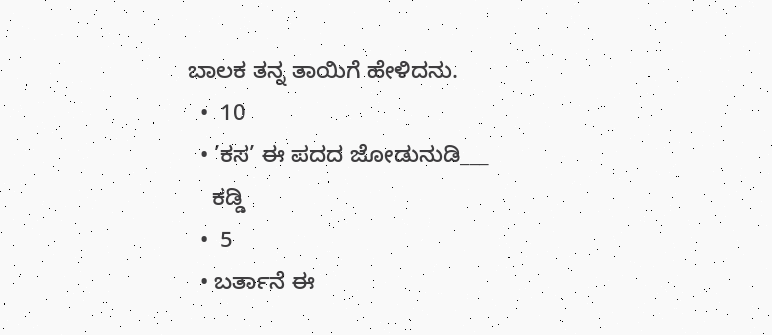ಬಾಲಕ ತನ್ನ ತಾಯಿಗೆ ಹೇಳಿದನು.
  •  10
  • ’ಕಸ’ ಈ ಪದದ ಜೋಡುನುಡಿ___
    ಕಡ್ಡಿ
  •  5
  • ಬರ್ತಾನೆ ಈ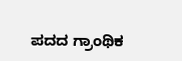ಪದದ ಗ್ರಾಂಥಿಕ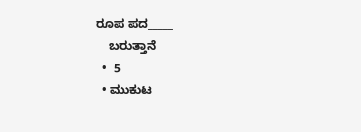ರೂಪ ಪದ_____
    ಬರುತ್ತಾನೆ
  •  5
  • ಮುಕುಟ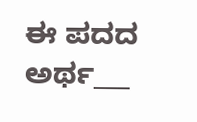ಈ ಪದದ ಅರ್ಥ___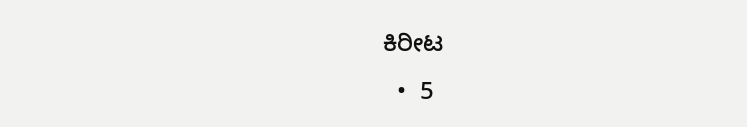ಕಿರೀಟ
  •  5